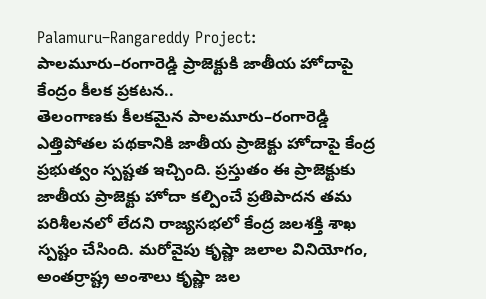Palamuru–Rangareddy Project: పాలమూరు–రంగారెడ్డి ప్రాజెక్టుకి జాతీయ హోదాపై కేంద్రం కీలక ప్రకటన..
తెలంగాణకు కీలకమైన పాలమూరు–రంగారెడ్డి ఎత్తిపోతల పథకానికి జాతీయ ప్రాజెక్టు హోదాపై కేంద్ర ప్రభుత్వం స్పష్టత ఇచ్చింది. ప్రస్తుతం ఈ ప్రాజెక్టుకు జాతీయ ప్రాజెక్టు హోదా కల్పించే ప్రతిపాదన తమ పరిశీలనలో లేదని రాజ్యసభలో కేంద్ర జలశక్తి శాఖ స్పష్టం చేసింది. మరోవైపు కృష్ణా జలాల వినియోగం, అంతర్రాష్ట్ర అంశాలు కృష్ణా జల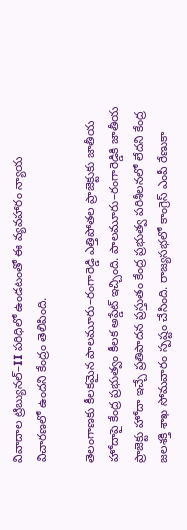వివాదాల ట్రిబ్యునల్–II పరిధిలో ఉండటంతో ఈ వ్యవహారం న్యాయ విచారణలో ఉందని కేంద్రం తెలిపింది.

తెలంగాణకు కీలకమైన పాలమూరు–రంగారెడ్డి ఎత్తిపోతల ప్రాజెక్టుకు జాతీయ హోదాపై కేంద్ర ప్రభుత్వం కీలక అప్డేట్ ఇచ్చింది. పాలమూరు–రంగారెడ్డికి జాతీయ ప్రాజెక్టు హోదా ఇచ్చే ప్రతిపాదన ప్రస్తుతం కేంద్ర ప్రభుత్వ పరిశీలనలో లేదని కేంద్ర జలశక్తి శాఖ సోమవారం స్పష్టం చేసింది. రాజ్యసభలో కాంగ్రెస్ ఎంపీ రేణుకా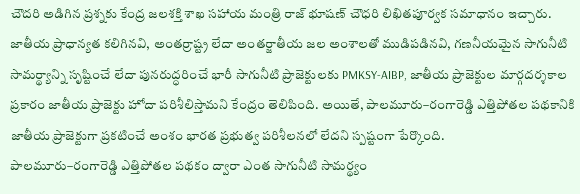చౌదరి అడిగిన ప్రశ్నకు కేంద్ర జలశక్తి శాఖ సహాయ మంత్రి రాజ్ భూషణ్ చౌధరి లిఖితపూర్వక సమాధానం ఇచ్చారు. జాతీయ ప్రాధాన్యత కలిగినవి, అంతర్రాష్ట్ర లేదా అంతర్జాతీయ జల అంశాలతో ముడిపడినవి, గణనీయమైన సాగునీటి సామర్థ్యాన్ని సృష్టించే లేదా పునరుద్ధరించే భారీ సాగునీటి ప్రాజెక్టులకు PMKSY-AIBP, జాతీయ ప్రాజెక్టుల మార్గదర్శకాల ప్రకారం జాతీయ ప్రాజెక్టు హోదా పరిశీలిస్తామని కేంద్రం తెలిపింది. అయితే, పాలమూరు–రంగారెడ్డి ఎత్తిపోతల పథకానికి జాతీయ ప్రాజెక్టుగా ప్రకటించే అంశం భారత ప్రభుత్వ పరిశీలనలో లేదని స్పష్టంగా పేర్కొంది.
పాలమూరు–రంగారెడ్డి ఎత్తిపోతల పథకం ద్వారా ఎంత సాగునీటి సామర్థ్యం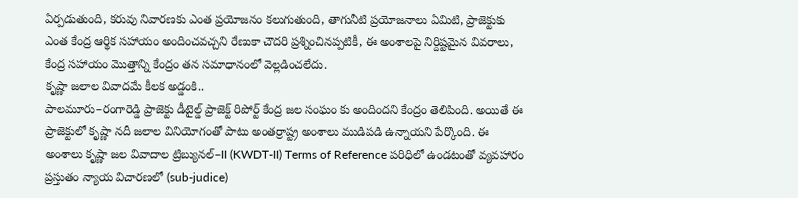ఏర్పడుతుంది, కరువు నివారణకు ఎంత ప్రయోజనం కలుగుతుంది, తాగునీటి ప్రయోజనాలు ఏమిటి, ప్రాజెక్టుకు ఎంత కేంద్ర ఆర్థిక సహాయం అందించవచ్చని రేణుకా చౌదరి ప్రశ్నించినప్పటికీ, ఈ అంశాలపై నిర్దిష్టమైన వివరాలు, కేంద్ర సహాయం మొత్తాన్ని కేంద్రం తన సమాధానంలో వెల్లడించలేదు.
కృష్ణా జలాల వివాదమే కీలక అడ్డంకి..
పాలమూరు–రంగారెడ్డి ప్రాజెక్టు డీటైల్డ్ ప్రాజెక్ట్ రిపోర్ట్ కేంద్ర జల సంఘం కు అందిందని కేంద్రం తెలిపింది. అయితే ఈ ప్రాజెక్టులో కృష్ణా నదీ జలాల వినియోగంతో పాటు అంతర్రాష్ట్ర అంశాలు ముడిపడి ఉన్నాయని పేర్కొంది. ఈ అంశాలు కృష్ణా జల వివాదాల ట్రిబ్యునల్–II (KWDT-II) Terms of Reference పరిధిలో ఉండటంతో వ్యవహారం ప్రస్తుతం న్యాయ విచారణలో (sub-judice)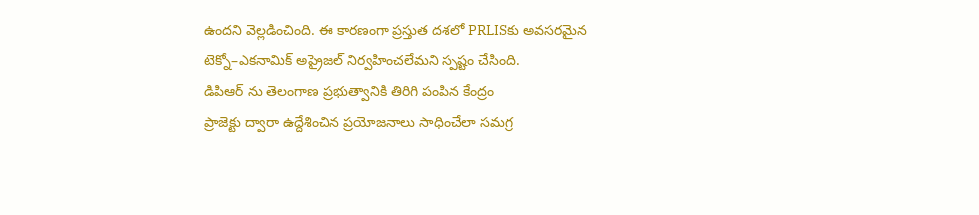ఉందని వెల్లడించింది. ఈ కారణంగా ప్రస్తుత దశలో PRLISకు అవసరమైన టెక్నో–ఎకనామిక్ అప్రైజల్ నిర్వహించలేమని స్పష్టం చేసింది.
డిపిఆర్ ను తెలంగాణ ప్రభుత్వానికి తిరిగి పంపిన కేంద్రం
ప్రాజెక్టు ద్వారా ఉద్దేశించిన ప్రయోజనాలు సాధించేలా సమగ్ర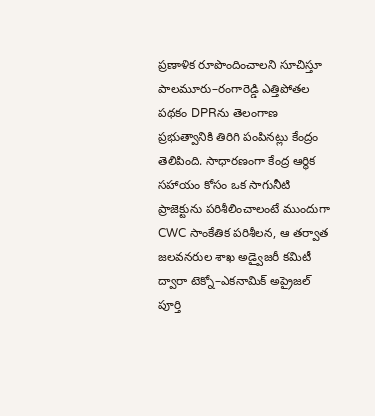ప్రణాళిక రూపొందించాలని సూచిస్తూ పాలమూరు–రంగారెడ్డి ఎత్తిపోతల పథకం DPRను తెలంగాణ ప్రభుత్వానికి తిరిగి పంపినట్లు కేంద్రం తెలిపింది. సాధారణంగా కేంద్ర ఆర్థిక సహాయం కోసం ఒక సాగునీటి ప్రాజెక్టును పరిశీలించాలంటే ముందుగా CWC సాంకేతిక పరిశీలన, ఆ తర్వాత జలవనరుల శాఖ అడ్వైజరీ కమిటీ ద్వారా టెక్నో–ఎకనామిక్ అప్రైజల్ పూర్తి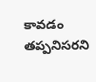కావడం తప్పనిసరని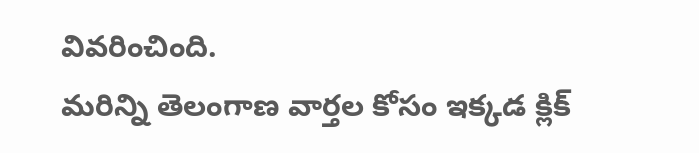వివరించింది.
మరిన్ని తెలంగాణ వార్తల కోసం ఇక్కడ క్లిక్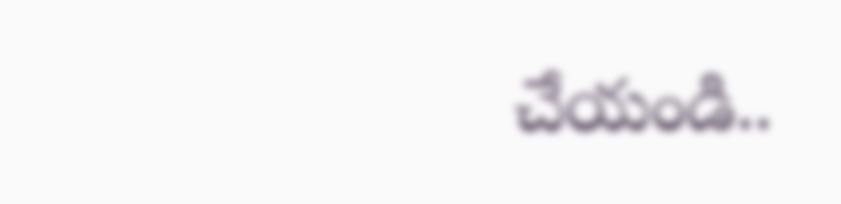చేయండి..